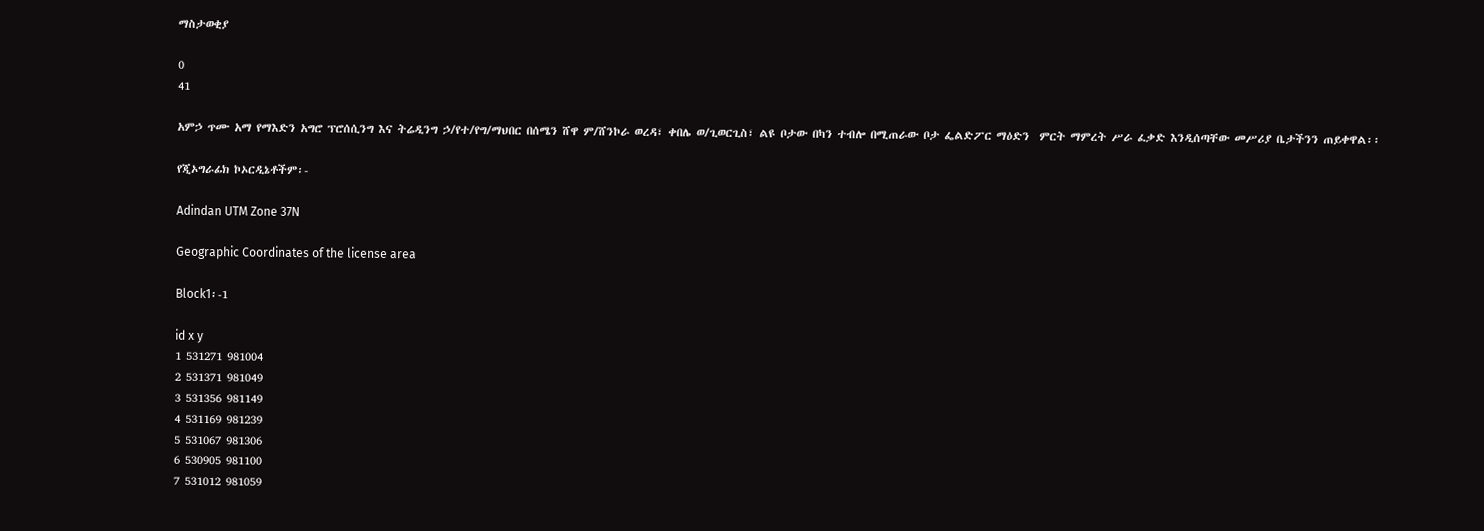ማስታወቂያ

0
41

አምኃ ጥሙ አማ የማእድን አግሮ ፕሮሰሲንግ እና ትሬዲንግ ኃ/የተ/የግ/ማህበር በሰሜን ሸዋ ም/ሸንኮራ ወረዳ፣ ቀበሌ ወ/ጊወርጊስ፣ ልዩ ቦታው በካን ተብሎ በሚጠራው ቦታ ፌልድፖር ማዕድን  ምርት ማምረት ሥራ ፈቃድ እንዲሰጣቸው መሥሪያ ቤታችንን ጠይቀዋል፡፡

የጂኦግራፊክ ኮኦርዲኔቶችም፡-

Adindan UTM Zone 37N

Geographic Coordinates of the license area

Block1፡-1

id x y
1 531271 981004
2 531371 981049
3 531356 981149
4 531169 981239
5 531067 981306
6 530905 981100
7 531012 981059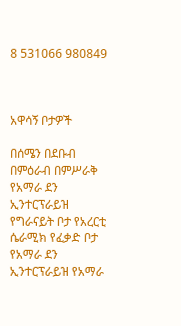8 531066 980849



አዋሳኝ ቦታዎች

በሰሜን በደቡብ በምዕራብ በምሥራቅ
የአማራ ደን ኢንተርፕራይዝ የግራናይት ቦታ የአረርቲ ሴራሚክ የፈቃድ ቦታ የአማራ ደን ኢንተርፕራይዝ የአማራ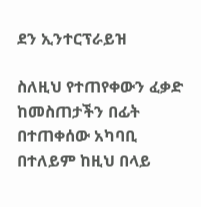ደን ኢንተርፕራይዝ

ስለዚህ የተጠየቀውን ፈቃድ ከመስጠታችን በፊት በተጠቀሰው አካባቢ በተለይም ከዚህ በላይ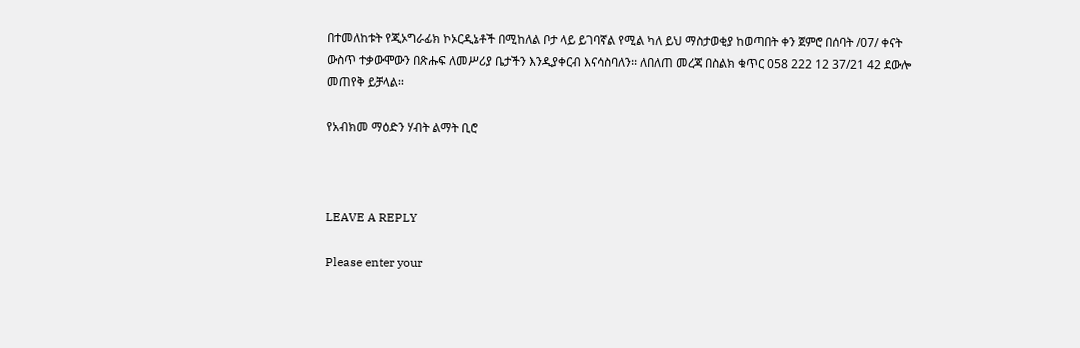በተመለከቱት የጂኦግራፊክ ኮኦርዲኔቶች በሚከለል ቦታ ላይ ይገባኛል የሚል ካለ ይህ ማስታወቂያ ከወጣበት ቀን ጀምሮ በሰባት /07/ ቀናት ውስጥ ተቃውሞውን በጽሑፍ ለመሥሪያ ቤታችን እንዲያቀርብ እናሳስባለን፡፡ ለበለጠ መረጃ በስልክ ቁጥር 058 222 12 37/21 42 ደውሎ መጠየቅ ይቻላል፡፡

የአብክመ ማዕድን ሃብት ልማት ቢሮ



LEAVE A REPLY

Please enter your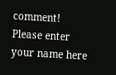comment!
Please enter your name here